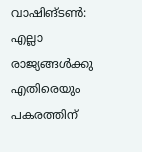വാഷിങ്ടൺ: എല്ലാ രാജ്യങ്ങൾക്കു എതിരെയും പകരത്തിന്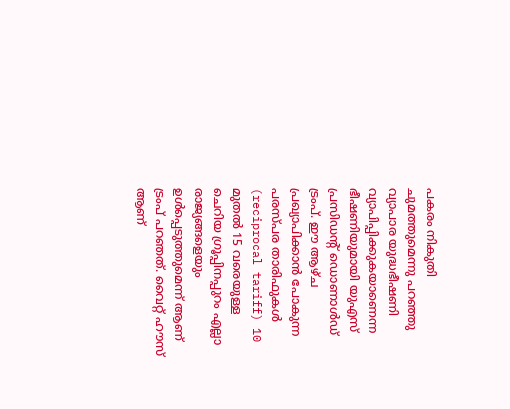പകരം നികുതി ചുമത്തുമെന്നു പറഞ്ഞു വ്യാപാര യുദ്ധഭീഷണി വ്യാപിപ്പിക്കുകയാണെന്ന ഭീഷണിയുമായി യുഎസ് പ്രസിഡൻ്റ് ഡൊണാൾഡ് ട്രംപ്. ഈ ആഴ്ച പ്രഖ്യാപിക്കാൻ പോകുന്ന പരസ്പര താരിഫുകൾ (reciprocal tariff) 10 മുതൽ 15 വരെയുള്ള ചെറിയ ഗ്രൂപ്പിനപ്പുറം എല്ലാ രാജ്യങ്ങളെയും ഉൾപ്പെടുത്തുമെന്ന് ആണ് ട്രംപ് പറഞത്. വൈറ്റ് ഹൗസ് ആണ്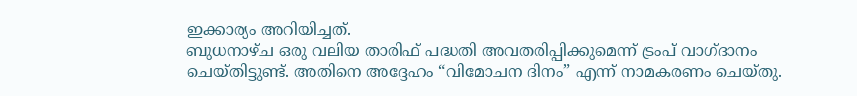ഇക്കാര്യം അറിയിച്ചത്.
ബുധനാഴ്ച ഒരു വലിയ താരിഫ് പദ്ധതി അവതരിപ്പിക്കുമെന്ന് ട്രംപ് വാഗ്ദാനം ചെയ്തിട്ടുണ്ട്. അതിനെ അദ്ദേഹം “വിമോചന ദിനം” എന്ന് നാമകരണം ചെയ്തു.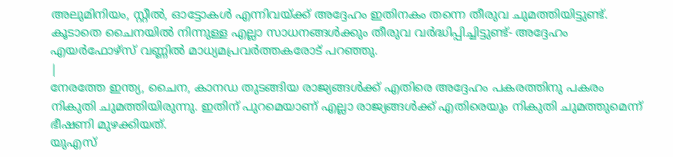അലുമിനിയം, സ്റ്റീൽ, ഓട്ടോകൾ എന്നിവയ്ക്ക് അദ്ദേഹം ഇതിനകം തന്നെ തീരുവ ചുമത്തിയിട്ടുണ്ട്. കൂടാതെ ചൈനയിൽ നിന്നുള്ള എല്ലാ സാധനങ്ങൾക്കും തീരുവ വർദ്ധിപ്പിച്ചിട്ടുണ്ട്- അദ്ദേഹം എയർഫോഴ്സ് വണ്ണിൽ മാധ്യമപ്രവർത്തകരോട് പറഞ്ഞു.
|
നേരത്തേ ഇന്ത്യ, ചൈന, കാനഡ തുടങ്ങിയ രാജ്യങ്ങൾക്ക് എതിരെ അദ്ദേഹം പകരത്തിനു പകരം നികുതി ചുമത്തിയിരുന്നു. ഇതിന് പുറമെയാണ് എല്ലാ രാജ്യങ്ങൾക്ക് എതിരെയും നികുതി ചുമത്തുമെന്ന് ഭീഷണി മുഴക്കിയത്.
യുഎസ്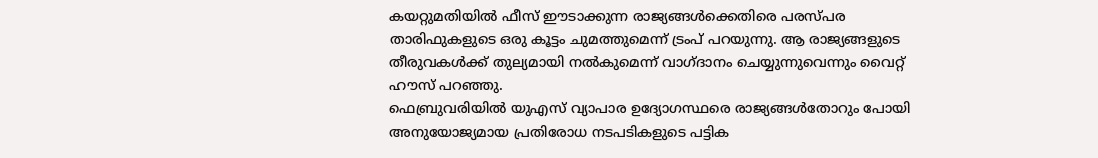കയറ്റുമതിയിൽ ഫീസ് ഈടാക്കുന്ന രാജ്യങ്ങൾക്കെതിരെ പരസ്പര താരിഫുകളുടെ ഒരു കൂട്ടം ചുമത്തുമെന്ന് ട്രംപ് പറയുന്നു. ആ രാജ്യങ്ങളുടെ തീരുവകൾക്ക് തുല്യമായി നൽകുമെന്ന് വാഗ്ദാനം ചെയ്യുന്നുവെന്നും വൈറ്റ് ഹൗസ് പറഞ്ഞു.
ഫെബ്രുവരിയിൽ യുഎസ് വ്യാപാര ഉദ്യോഗസ്ഥരെ രാജ്യങ്ങൾതോറും പോയി അനുയോജ്യമായ പ്രതിരോധ നടപടികളുടെ പട്ടിക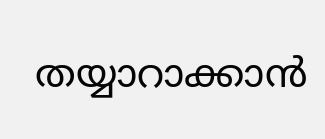തയ്യാറാക്കാൻ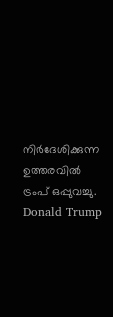നിർദേശിക്കുന്ന ഉത്തരവിൽ ട്രംപ് ഒപ്പുവച്ചു.
Donald Trump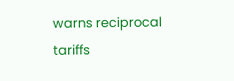warns reciprocal tariffs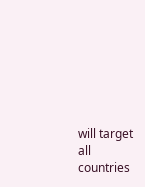will target all countries